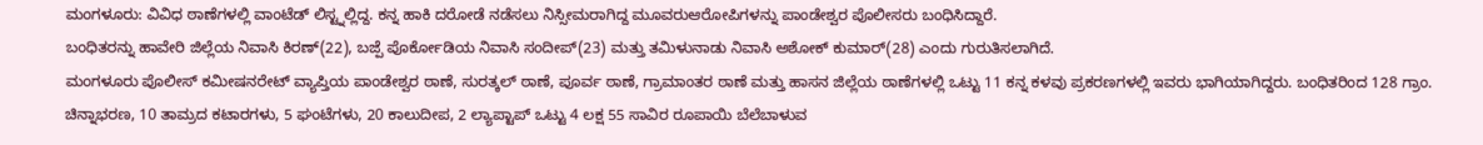ಮಂಗಳೂರು: ವಿವಿಧ ಠಾಣೆಗಳಲ್ಲಿ ವಾಂಟೆಡ್ ಲಿಸ್ಟ್ನಲ್ಲಿದ್ದ. ಕನ್ನ ಹಾಕಿ ದರೋಡೆ ನಡೆಸಲು ನಿಸ್ಸೀಮರಾಗಿದ್ದ ಮೂವರುಆರೋಪಿಗಳನ್ನು ಪಾಂಡೇಶ್ವರ ಪೊಲೀಸರು ಬಂಧಿಸಿದ್ದಾರೆ.
ಬಂಧಿತರನ್ನು ಹಾವೇರಿ ಜಿಲ್ಲೆಯ ನಿವಾಸಿ ಕಿರಣ್(22), ಬಜ್ಪೆ ಪೊರ್ಕೋಡಿಯ ನಿವಾಸಿ ಸಂದೀಪ್(23) ಮತ್ತು ತಮಿಳುನಾಡು ನಿವಾಸಿ ಅಶೋಕ್ ಕುಮಾರ್(28) ಎಂದು ಗುರುತಿಸಲಾಗಿದೆ.
ಮಂಗಳೂರು ಪೊಲೀಸ್ ಕಮೀಷನರೇಟ್ ವ್ಯಾಪ್ತಿಯ ಪಾಂಡೇಶ್ವರ ಠಾಣೆ, ಸುರತ್ಕಲ್ ಠಾಣೆ, ಪೂರ್ವ ಠಾಣೆ, ಗ್ರಾಮಾಂತರ ಠಾಣೆ ಮತ್ತು ಹಾಸನ ಜಿಲ್ಲೆಯ ಠಾಣೆಗಳಲ್ಲಿ ಒಟ್ಟು 11 ಕನ್ನ ಕಳವು ಪ್ರಕರಣಗಳಲ್ಲಿ ಇವರು ಭಾಗಿಯಾಗಿದ್ದರು. ಬಂಧಿತರಿಂದ 128 ಗ್ರಾಂ. ಚಿನ್ನಾಭರಣ, 10 ತಾಮ್ರದ ಕಟಾರಗಳು, 5 ಘಂಟೆಗಳು, 20 ಕಾಲುದೀಪ, 2 ಲ್ಯಾಪ್ಟಾಪ್ ಒಟ್ಟು 4 ಲಕ್ಷ 55 ಸಾವಿರ ರೂಪಾಯಿ ಬೆಲೆಬಾಳುವ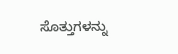ಸೊತ್ತುಗಳನ್ನು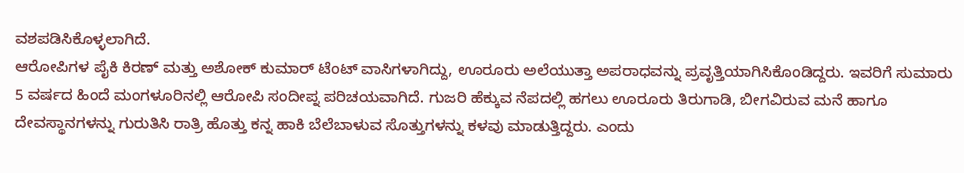ವಶಪಡಿಸಿಕೊಳ್ಳಲಾಗಿದೆ.
ಆರೋಪಿಗಳ ಪೈಕಿ ಕಿರಣ್ ಮತ್ತು ಅಶೋಕ್ ಕುಮಾರ್ ಟೆಂಟ್ ವಾಸಿಗಳಾಗಿದ್ದು, ಊರೂರು ಅಲೆಯುತ್ತಾ ಅಪರಾಧವನ್ನು ಪ್ರವೃತ್ತಿಯಾಗಿಸಿಕೊಂಡಿದ್ದರು. ಇವರಿಗೆ ಸುಮಾರು 5 ವರ್ಷದ ಹಿಂದೆ ಮಂಗಳೂರಿನಲ್ಲಿ ಆರೋಪಿ ಸಂದೀಪ್ನ ಪರಿಚಯವಾಗಿದೆ. ಗುಜರಿ ಹೆಕ್ಕುವ ನೆಪದಲ್ಲಿ ಹಗಲು ಊರೂರು ತಿರುಗಾಡಿ, ಬೀಗವಿರುವ ಮನೆ ಹಾಗೂ ದೇವಸ್ಥಾನಗಳನ್ನು ಗುರುತಿಸಿ ರಾತ್ರಿ ಹೊತ್ತು ಕನ್ನ ಹಾಕಿ ಬೆಲೆಬಾಳುವ ಸೊತ್ತುಗಳನ್ನು ಕಳವು ಮಾಡುತ್ತಿದ್ದರು. ಎಂದು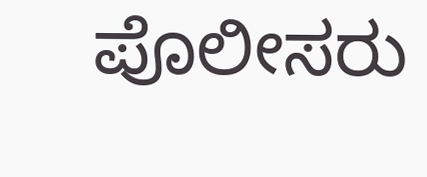ಪೊಲೀಸರು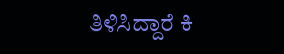ತಿಳಿಸಿದ್ದಾರೆ ಕಿ